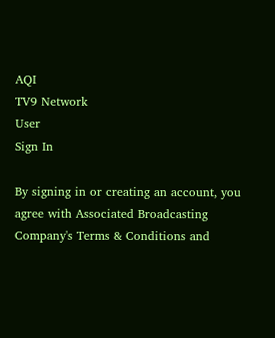AQI
TV9 Network
User
Sign In

By signing in or creating an account, you agree with Associated Broadcasting Company's Terms & Conditions and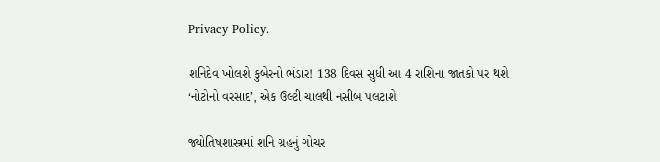Privacy Policy.

શનિદેવ ખોલશે કુબેરનો ભંડાર! 138 દિવસ સુધી આ 4 રાશિના જાતકો પર થશે ‘નોટોનો વરસાદ’, એક ઉલ્ટી ચાલથી નસીબ પલટાશે

જ્યોતિષશાસ્ત્રમાં શનિ ગ્રહનું ગોચર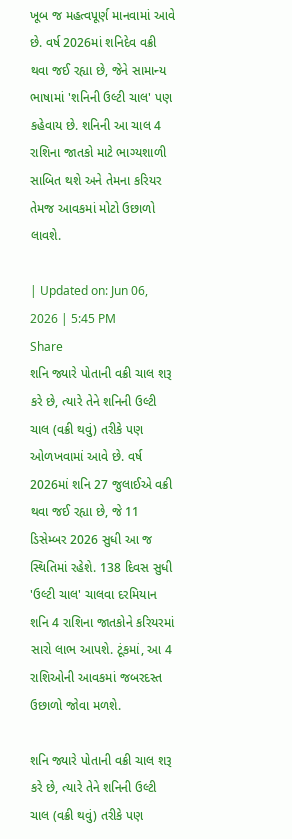ખૂબ જ મહત્વપૂર્ણ માનવામાં આવે છે. વર્ષ 2026માં શનિદેવ વક્રી થવા જઈ રહ્યા છે, જેને સામાન્ય ભાષામાં 'શનિની ઉલ્ટી ચાલ' પણ કહેવાય છે. શનિની આ ચાલ 4 રાશિના જાતકો માટે ભાગ્યશાળી સાબિત થશે અને તેમના કરિયર તેમજ આવકમાં મોટો ઉછાળો લાવશે.

| Updated on: Jun 06, 2026 | 5:45 PM
Share
શનિ જ્યારે પોતાની વક્રી ચાલ શરૂ કરે છે, ત્યારે તેને શનિની ઉલ્ટી ચાલ (વક્રી થવું) તરીકે પણ ઓળખવામાં આવે છે. વર્ષ 2026માં શનિ 27 જુલાઈએ વક્રી થવા જઈ રહ્યા છે, જે 11 ડિસેમ્બર 2026 સુધી આ જ સ્થિતિમાં રહેશે. 138 દિવસ સુધી 'ઉલ્ટી ચાલ' ચાલવા દરમિયાન શનિ 4 રાશિના જાતકોને કરિયરમાં સારો લાભ આપશે. ટૂંકમાં, આ 4 રાશિઓની આવકમાં જબરદસ્ત ઉછાળો જોવા મળશે.

શનિ જ્યારે પોતાની વક્રી ચાલ શરૂ કરે છે, ત્યારે તેને શનિની ઉલ્ટી ચાલ (વક્રી થવું) તરીકે પણ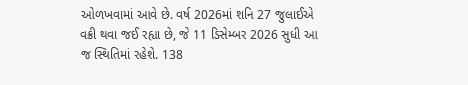ઓળખવામાં આવે છે. વર્ષ 2026માં શનિ 27 જુલાઈએ વક્રી થવા જઈ રહ્યા છે, જે 11 ડિસેમ્બર 2026 સુધી આ જ સ્થિતિમાં રહેશે. 138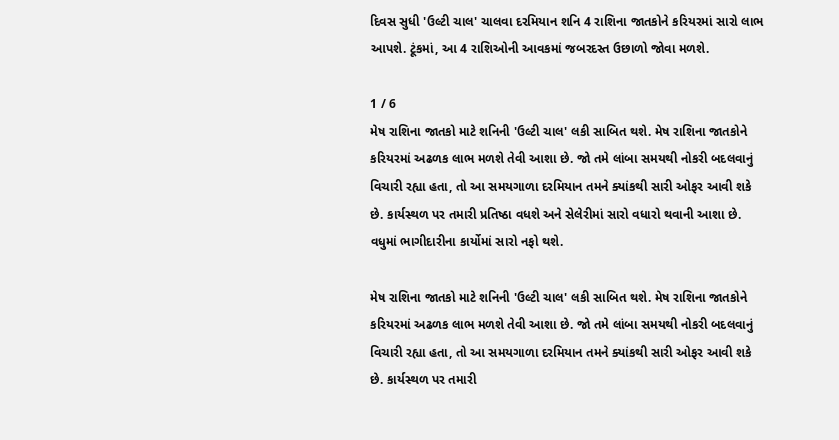દિવસ સુધી 'ઉલ્ટી ચાલ' ચાલવા દરમિયાન શનિ 4 રાશિના જાતકોને કરિયરમાં સારો લાભ આપશે. ટૂંકમાં, આ 4 રાશિઓની આવકમાં જબરદસ્ત ઉછાળો જોવા મળશે.

1 / 6
મેષ રાશિના જાતકો માટે શનિની 'ઉલ્ટી ચાલ' લકી સાબિત થશે. મેષ રાશિના જાતકોને કરિયરમાં અઢળક લાભ મળશે તેવી આશા છે. જો તમે લાંબા સમયથી નોકરી બદલવાનું વિચારી રહ્યા હતા, તો આ સમયગાળા દરમિયાન તમને ક્યાંકથી સારી ઓફર આવી શકે છે. કાર્યસ્થળ પર તમારી પ્રતિષ્ઠા વધશે અને સેલેરીમાં સારો વધારો થવાની આશા છે. વધુમાં ભાગીદારીના કાર્યોમાં સારો નફો થશે.

મેષ રાશિના જાતકો માટે શનિની 'ઉલ્ટી ચાલ' લકી સાબિત થશે. મેષ રાશિના જાતકોને કરિયરમાં અઢળક લાભ મળશે તેવી આશા છે. જો તમે લાંબા સમયથી નોકરી બદલવાનું વિચારી રહ્યા હતા, તો આ સમયગાળા દરમિયાન તમને ક્યાંકથી સારી ઓફર આવી શકે છે. કાર્યસ્થળ પર તમારી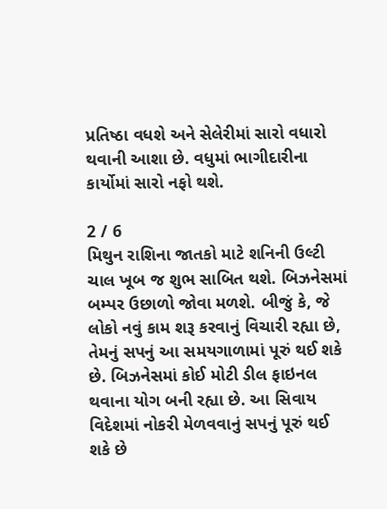પ્રતિષ્ઠા વધશે અને સેલેરીમાં સારો વધારો થવાની આશા છે. વધુમાં ભાગીદારીના કાર્યોમાં સારો નફો થશે.

2 / 6
મિથુન રાશિના જાતકો માટે શનિની ઉલ્ટી ચાલ ખૂબ જ શુભ સાબિત થશે. બિઝનેસમાં બમ્પર ઉછાળો જોવા મળશે. બીજું કે, જે લોકો નવું કામ શરૂ કરવાનું વિચારી રહ્યા છે, તેમનું સપનું આ સમયગાળામાં પૂરું થઈ શકે છે. બિઝનેસમાં કોઈ મોટી ડીલ ફાઇનલ થવાના યોગ બની રહ્યા છે. આ સિવાય વિદેશમાં નોકરી મેળવવાનું સપનું પૂરું થઈ શકે છે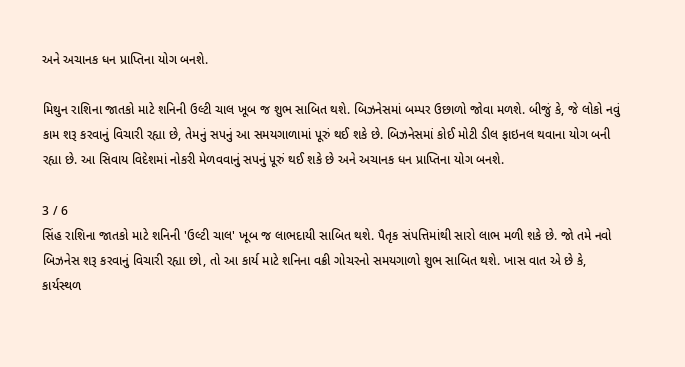અને અચાનક ધન પ્રાપ્તિના યોગ બનશે.

મિથુન રાશિના જાતકો માટે શનિની ઉલ્ટી ચાલ ખૂબ જ શુભ સાબિત થશે. બિઝનેસમાં બમ્પર ઉછાળો જોવા મળશે. બીજું કે, જે લોકો નવું કામ શરૂ કરવાનું વિચારી રહ્યા છે, તેમનું સપનું આ સમયગાળામાં પૂરું થઈ શકે છે. બિઝનેસમાં કોઈ મોટી ડીલ ફાઇનલ થવાના યોગ બની રહ્યા છે. આ સિવાય વિદેશમાં નોકરી મેળવવાનું સપનું પૂરું થઈ શકે છે અને અચાનક ધન પ્રાપ્તિના યોગ બનશે.

3 / 6
સિંહ રાશિના જાતકો માટે શનિની 'ઉલ્ટી ચાલ' ખૂબ જ લાભદાયી સાબિત થશે. પૈતૃક સંપત્તિમાંથી સારો લાભ મળી શકે છે. જો તમે નવો બિઝનેસ શરૂ કરવાનું વિચારી રહ્યા છો, તો આ કાર્ય માટે શનિના વક્રી ગોચરનો સમયગાળો શુભ સાબિત થશે. ખાસ વાત એ છે કે, કાર્યસ્થળ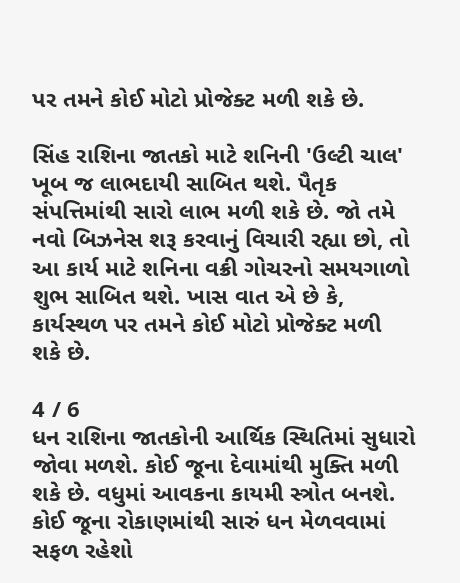પર તમને કોઈ મોટો પ્રોજેક્ટ મળી શકે છે.

સિંહ રાશિના જાતકો માટે શનિની 'ઉલ્ટી ચાલ' ખૂબ જ લાભદાયી સાબિત થશે. પૈતૃક સંપત્તિમાંથી સારો લાભ મળી શકે છે. જો તમે નવો બિઝનેસ શરૂ કરવાનું વિચારી રહ્યા છો, તો આ કાર્ય માટે શનિના વક્રી ગોચરનો સમયગાળો શુભ સાબિત થશે. ખાસ વાત એ છે કે, કાર્યસ્થળ પર તમને કોઈ મોટો પ્રોજેક્ટ મળી શકે છે.

4 / 6
ધન રાશિના જાતકોની આર્થિક સ્થિતિમાં સુધારો જોવા મળશે. કોઈ જૂના દેવામાંથી મુક્તિ મળી શકે છે. વધુમાં આવકના કાયમી સ્ત્રોત બનશે. કોઈ જૂના રોકાણમાંથી સારું ધન મેળવવામાં સફળ રહેશો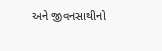અને જીવનસાથીનો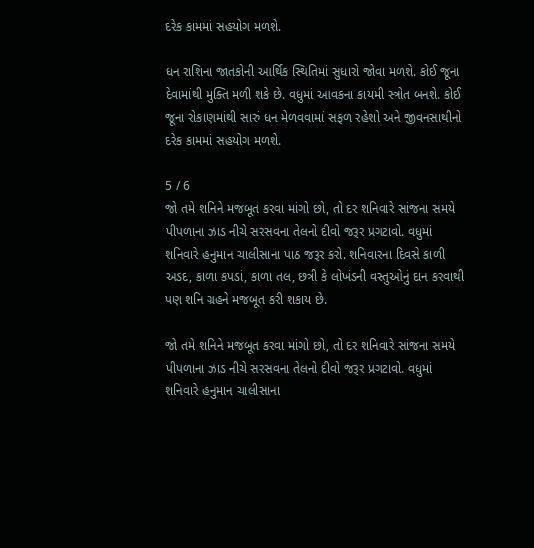દરેક કામમાં સહયોગ મળશે.

ધન રાશિના જાતકોની આર્થિક સ્થિતિમાં સુધારો જોવા મળશે. કોઈ જૂના દેવામાંથી મુક્તિ મળી શકે છે. વધુમાં આવકના કાયમી સ્ત્રોત બનશે. કોઈ જૂના રોકાણમાંથી સારું ધન મેળવવામાં સફળ રહેશો અને જીવનસાથીનો દરેક કામમાં સહયોગ મળશે.

5 / 6
જો તમે શનિને મજબૂત કરવા માંગો છો, તો દર શનિવારે સાંજના સમયે પીપળાના ઝાડ નીચે સરસવના તેલનો દીવો જરૂર પ્રગટાવો. વધુમાં શનિવારે હનુમાન ચાલીસાના પાઠ જરૂર કરો. શનિવારના દિવસે કાળી અડદ, કાળા કપડાં, કાળા તલ, છત્રી કે લોખંડની વસ્તુઓનું દાન કરવાથી પણ શનિ ગ્રહને મજબૂત કરી શકાય છે.

જો તમે શનિને મજબૂત કરવા માંગો છો, તો દર શનિવારે સાંજના સમયે પીપળાના ઝાડ નીચે સરસવના તેલનો દીવો જરૂર પ્રગટાવો. વધુમાં શનિવારે હનુમાન ચાલીસાના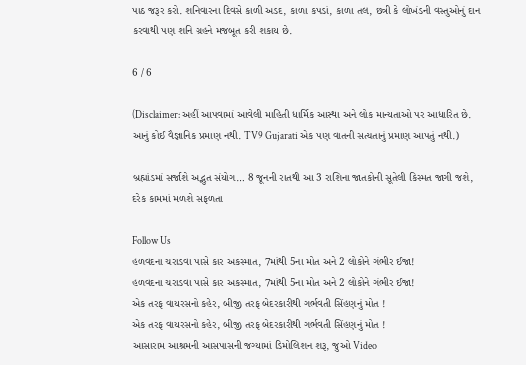પાઠ જરૂર કરો. શનિવારના દિવસે કાળી અડદ, કાળા કપડાં, કાળા તલ, છત્રી કે લોખંડની વસ્તુઓનું દાન કરવાથી પણ શનિ ગ્રહને મજબૂત કરી શકાય છે.

6 / 6

(Disclaimer: અહીં આપવામાં આવેલી માહિતી ધાર્મિક આસ્થા અને લોક માન્યતાઓ પર આધારિત છે. આનું કોઈ વૈજ્ઞાનિક પ્રમાણ નથી. TV9 Gujarati એક પણ વાતની સત્યતાનું પ્રમાણ આપતું નથી.)

બ્રહ્માંડમાં સર્જાશે અદ્ભુત સંયોગ… 8 જૂનની રાતથી આ 3 રાશિના જાતકોની સૂતેલી કિસ્મત જાગી જશે, દરેક કામમાં મળશે સફળતા

Follow Us
હળવદના ચરાડવા પાસે કાર અકસ્માત, 7માંથી 5ના મોત અને 2 લોકોને ગંભીર ઈજા!
હળવદના ચરાડવા પાસે કાર અકસ્માત, 7માંથી 5ના મોત અને 2 લોકોને ગંભીર ઈજા!
એક તરફ વાયરસનો કહેર, બીજી તરફ બેદરકારીથી ગર્ભવતી સિંહણનું મોત !
એક તરફ વાયરસનો કહેર, બીજી તરફ બેદરકારીથી ગર્ભવતી સિંહણનું મોત !
આસારામ આશ્રમની આસપાસની જગ્યામાં ડિમોલિશન શરૂ, જુઓ Video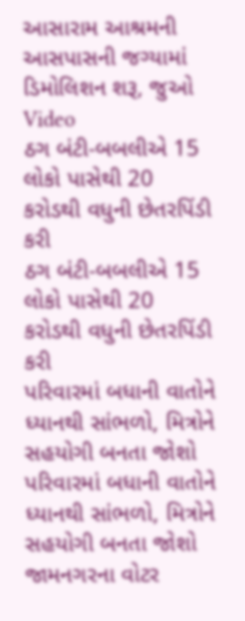આસારામ આશ્રમની આસપાસની જગ્યામાં ડિમોલિશન શરૂ, જુઓ Video
ઠગ બંટી-બબલીએ 15 લોકો પાસેથી 20 કરોડથી વધુની છેતરપિંડી કરી
ઠગ બંટી-બબલીએ 15 લોકો પાસેથી 20 કરોડથી વધુની છેતરપિંડી કરી
પરિવારમાં બધાની વાતોને ધ્યાનથી સાંભળો, મિત્રોને સહયોગી બનતા જોશો
પરિવારમાં બધાની વાતોને ધ્યાનથી સાંભળો, મિત્રોને સહયોગી બનતા જોશો
જામનગરના વોટર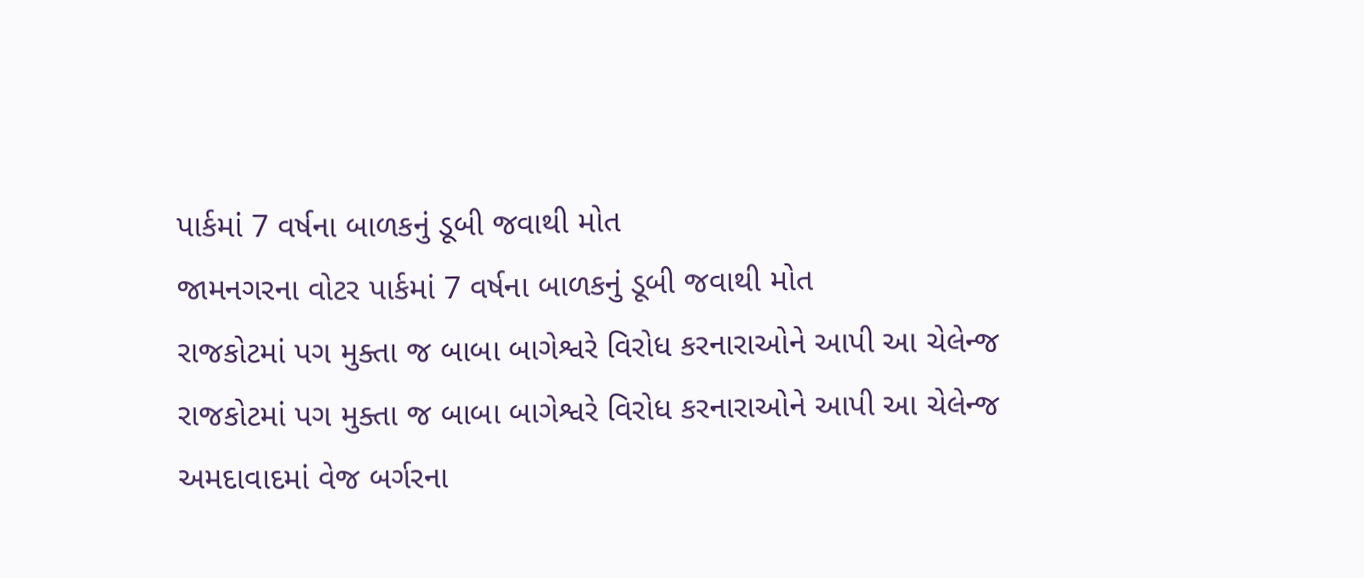પાર્કમાં 7 વર્ષના બાળકનું ડૂબી જવાથી મોત
જામનગરના વોટર પાર્કમાં 7 વર્ષના બાળકનું ડૂબી જવાથી મોત
રાજકોટમાં પગ મુક્તા જ બાબા બાગેશ્વરે વિરોધ કરનારાઓને આપી આ ચેલેન્જ
રાજકોટમાં પગ મુક્તા જ બાબા બાગેશ્વરે વિરોધ કરનારાઓને આપી આ ચેલેન્જ
અમદાવાદમાં વેજ બર્ગરના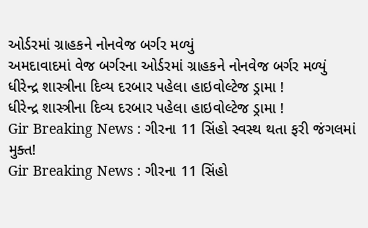ઓર્ડરમાં ગ્રાહકને નોનવેજ બર્ગર મળ્યું
અમદાવાદમાં વેજ બર્ગરના ઓર્ડરમાં ગ્રાહકને નોનવેજ બર્ગર મળ્યું
ધીરેન્દ્ર શાસ્ત્રીના દિવ્ય દરબાર પહેલા હાઇવોલ્ટેજ ડ્રામા !
ધીરેન્દ્ર શાસ્ત્રીના દિવ્ય દરબાર પહેલા હાઇવોલ્ટેજ ડ્રામા !
Gir Breaking News : ગીરના 11 સિંહો સ્વસ્થ થતા ફરી જંગલમાં મુક્ત!
Gir Breaking News : ગીરના 11 સિંહો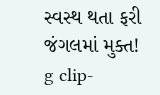સ્વસ્થ થતા ફરી જંગલમાં મુક્ત!
g clip-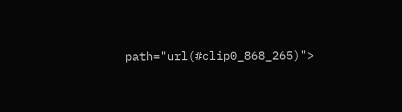path="url(#clip0_868_265)">